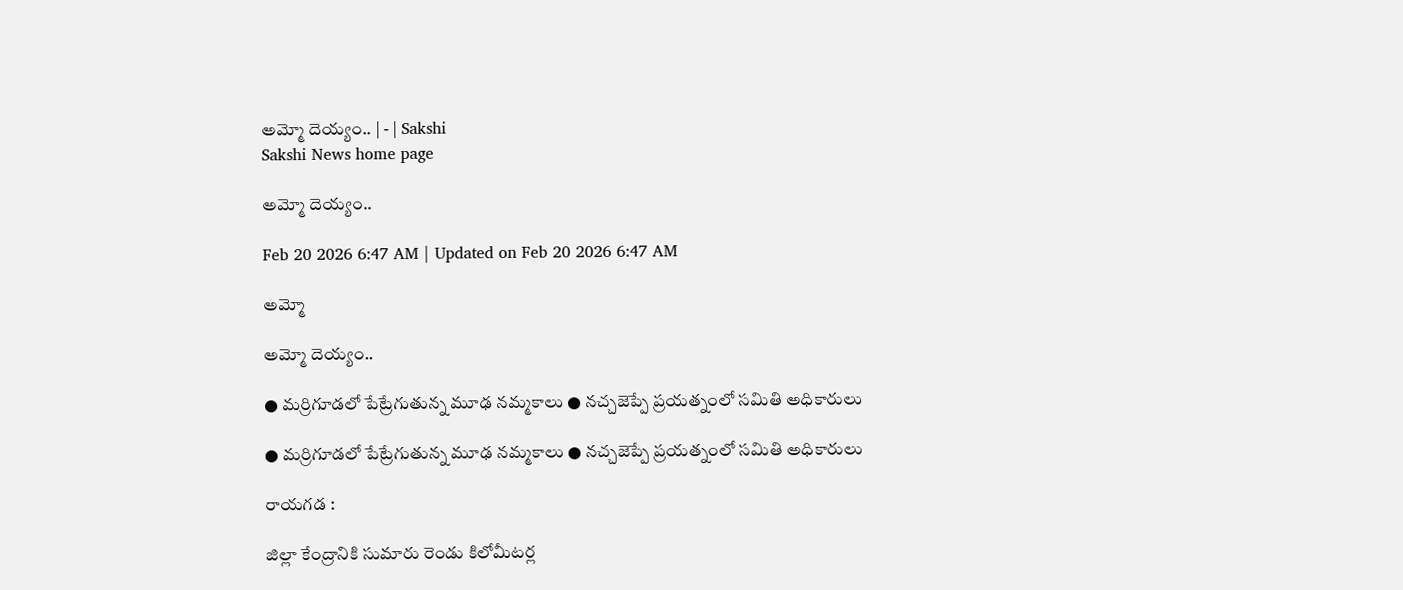అమ్మో దెయ్యం.. | - | Sakshi
Sakshi News home page

అమ్మో దెయ్యం..

Feb 20 2026 6:47 AM | Updated on Feb 20 2026 6:47 AM

అమ్మో

అమ్మో దెయ్యం..

● మర్రిగూడలో పేట్రేగుతున్న మూఢ నమ్మకాలు ● నచ్చజెప్పే ప్రయత్నంలో సమితి అధికారులు

● మర్రిగూడలో పేట్రేగుతున్న మూఢ నమ్మకాలు ● నచ్చజెప్పే ప్రయత్నంలో సమితి అధికారులు

రాయగడ :

జిల్లా కేంద్రానికి సుమారు రెండు కిలోమీటర్ల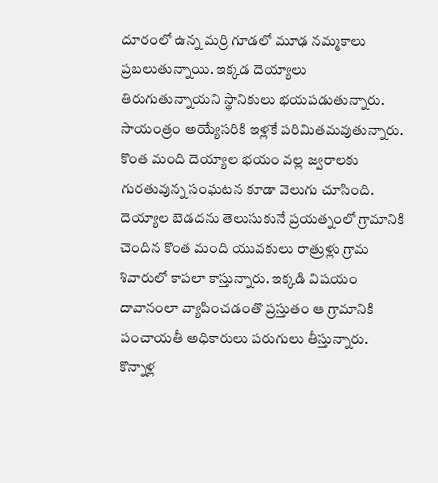దూరంలో ఉన్న మర్రి గూడలో మూఢ నమ్మకాలు ప్రబలుతున్నాయి. ఇక్కడ దెయ్యాలు తిరుగుతున్నాయని స్థానికులు భయపడుతున్నారు. సాయంత్రం అయ్యేసరికి ఇళ్లకే పరిమితమవుతున్నారు. కొంత మంది దెయ్యాల భయం వల్ల జ్వరాలకు గురతువున్న సంఘటన కూడా వెలుగు చూసింది. దెయ్యాల బెడదను తెలుసుకునే ప్రయత్నంలో గ్రామానికి చెందిన కొంత మంది యువకులు రాత్రుళ్లు గ్రామ శివారులో కాపలా కాస్తున్నారు. ఇక్కడి విషయం దావానంలా వ్యాపించడంతొ ప్రస్తుతం ఆ గ్రామానికి పంచాయతీ అధికారులు పరుగులు తీస్తున్నారు. కొన్నాళ్ల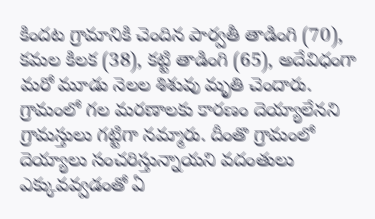కిందట గ్రామానికి చెందిన పార్వతీ తాడింగి (70), కమల కిలక (38), కట్టి తాడింగి (65), అదేవిధంగా మరో మూడు నెలల శిశువు మృతి చెందారు. గ్రామంలో గల మరణాలకు కారణం దెయ్యాలేనని గ్రామస్తులు గట్టిగా నమ్మారు. దీంతొ గ్రామంలో దెయ్యాలు సంచరిస్తున్నాయని వదంతులు ఎక్కువవ్వడంతో ఏ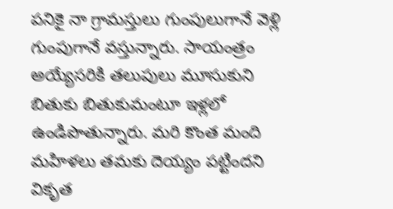పనికై నా గ్రామస్తులు గుంపులుగానే వెళ్లి గుంపుగానే వస్తున్నారు. సాయంత్రం అయ్యేసరికి తలుపులు మూసుకుని బితుకు బితుకుమంటూ ఇళ్లలో ఉండిపొతున్నారు. మరి కొంత మంది మహిళలు తమకు దెయ్యం పట్టిందని వికృత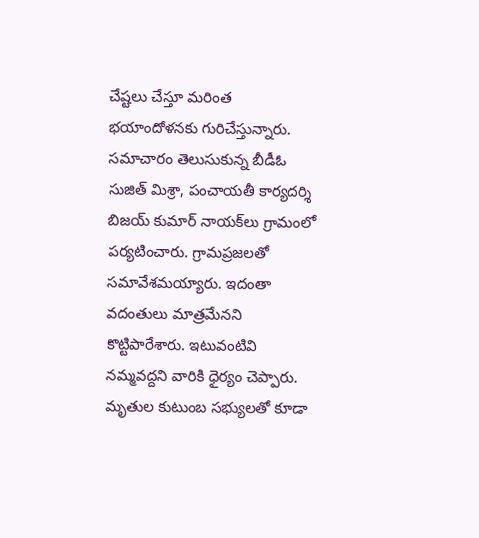చేష్టలు చేస్తూ మరింత భయాందోళనకు గురిచేస్తున్నారు. సమాచారం తెలుసుకున్న బీడీఓ సుజిత్‌ మిశ్రా, పంచాయతీ కార్యదర్శి బిజయ్‌ కుమార్‌ నాయక్‌లు గ్రామంలో పర్యటించారు. గ్రామప్రజలతో సమావేశమయ్యారు. ఇదంతా వదంతులు మాత్రమేనని కొట్టిపారేశారు. ఇటువంటివి నమ్మవద్దని వారికి ధైర్యం చెప్పారు. మృతుల కుటుంబ సభ్యులతో కూడా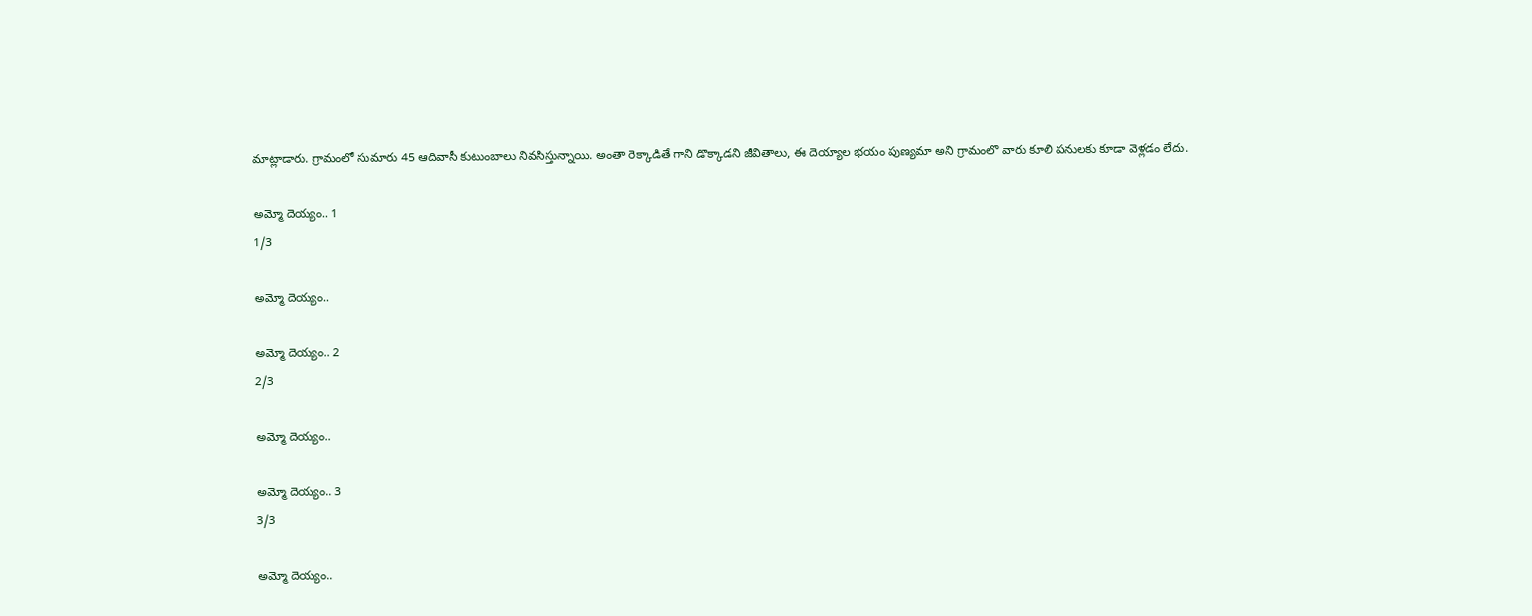మాట్లాడారు. గ్రామంలో సుమారు 45 ఆదివాసీ కుటుంబాలు నివసిస్తున్నాయి. అంతా రెక్కాడితే గాని డొక్కాడని జీవితాలు, ఈ దెయ్యాల భయం పుణ్యమా అని గ్రామంలొ వారు కూలి పనులకు కూడా వెళ్లడం లేదు.

అమ్మో దెయ్యం.. 1
1/3

అమ్మో దెయ్యం..

అమ్మో దెయ్యం.. 2
2/3

అమ్మో దెయ్యం..

అమ్మో దెయ్యం.. 3
3/3

అమ్మో దెయ్యం..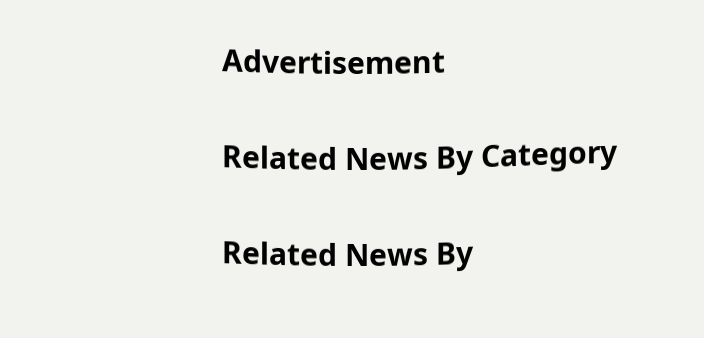Advertisement

Related News By Category

Related News By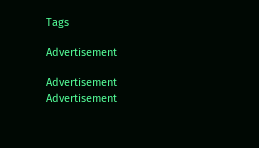Tags

Advertisement

Advertisement
Advertisement